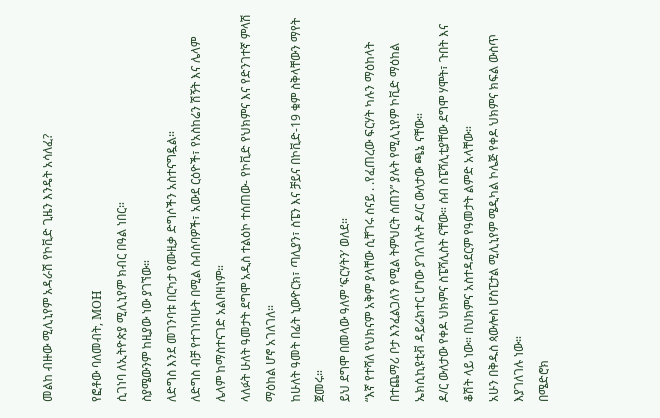መልከ ብዙው ሚሊኒየም አዳራሽ የኮቪድ ጊዜን እንዴት አሳለፈ?

የፎቶው ባለመብት, MOH
ሲገነባ ለኢትዮጵያ ሚሊኒየም ክብር በዓል ነበር።
ስያሜውንም ከዚያው ነው ያገኘው።
ለድግስ እንደ መገንባቱ በርካታ የሙዚቃ ድግሶችን አስተናግዷል።
ለድግስ ብቻ የተገነባሁት በሚል ስብሰባዎች፣ አውደ ርዕዮች፣ የአስከሬን ሽኝት እና ሌላም ሌላም ከማስተናገድ አልቦዘነም።
ላለፉት ሁለት ዓመታት ደግሞ አዲስ ተልዕኮ ተሰጠው- የኮቪድ የህክምና እና የድንገተኛ ምላሽ ማዕከል ሆኖ አገለገለ።
ከሁለት ዓመት በፊት ኒውዮርክ፣ ጣሊያን፣ ስፔን እና ቻይና በኮቪድ-19 ቁም ስቅላቸውን ማየት ጀመሩ።
ይህ ደግሞ በመላው ዓለም ‘ፍርሃትን’ ወለደ።
“እኛ የተሻለ የህክናም አቅም ያላቸው ሲቸገሩ ስናይ . .የፈጠረው ፍርሃት ካሉን ማዕከላት በተጨማሪ ቦታ እንፈልጋለን የሚል ትምህርት ሰጠን” ያሉት የሚሊኒየም ኮቪድ ማዕከል ኤክሲኪዩቲቭ ዳይሬክተር ሆነው ያገለገሉት ዶ/ር ውለታው ጫኔ ናቸው።
ዶ/ር ውለታው የቀዶ ህክምና ስፔሻሊስት ናቸው። ሰብ ስፔሻሊቲያቸው ደግሞ ሃሞት፣ ጉበት እና ቆሽት ላይ ነው። በህክምና አስተዳደርም የዓመታት ልምድ አላቸው።
አሁን በቅዱስ ጳውሎስ ሆስፒታል ሚሊኒየም ሜዲካል ኮሌጅ የቀዶ ህክምና ክፍል ውስጥ እያገለገሉ ነው።
በሜድሮክ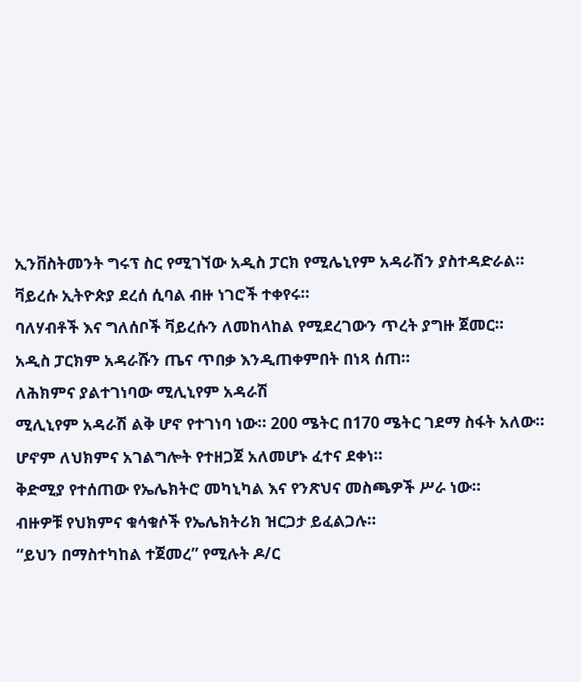ኢንቨስትመንት ግሩፕ ስር የሚገኘው አዲስ ፓርክ የሚሌኒየም አዳራሽን ያስተዳድራል።
ቫይረሱ ኢትዮጵያ ደረሰ ሲባል ብዙ ነገሮች ተቀየሩ።
ባለሃብቶች እና ግለሰቦች ቫይረሱን ለመከላከል የሚደረገውን ጥረት ያግዙ ጀመር።
አዲስ ፓርክም አዳራሹን ጤና ጥበቃ እንዲጠቀምበት በነጻ ሰጠ።
ለሕክምና ያልተገነባው ሚሊኒየም አዳራሽ
ሚሊኒየም አዳራሽ ልቅ ሆኖ የተገነባ ነው። 200 ሜትር በ170 ሜትር ገደማ ስፋት አለው።
ሆኖም ለህክምና አገልግሎት የተዘጋጀ አለመሆኑ ፈተና ደቀነ።
ቅድሚያ የተሰጠው የኤሌክትሮ መካኒካል እና የንጽህና መስጫዎች ሥራ ነው።
ብዙዎቹ የህክምና ቁሳቁሶች የኤሌክትሪክ ዝርጋታ ይፈልጋሉ።
“ይህን በማስተካከል ተጀመረ” የሚሉት ዶ/ር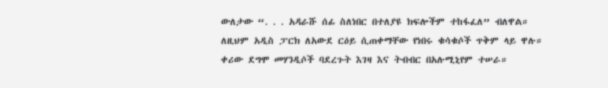ውለታው “. . . አዳራሹ ሰፊ ስለነበር በተለያዩ ክፍሎችም ተከፋፈለ” ብለዋል።
ለዚህም አዲስ ፓርክ ለአውደ ርዕይ ሲጠቀማቸው የነበሩ ቁሳቁሶች ጥቅም ላይ ዋሉ።
ቀሪው ደግሞ መሃንዲሶች ባደረጉት እገዛ እና ትብብር በአሉሚኒየም ተሠራ።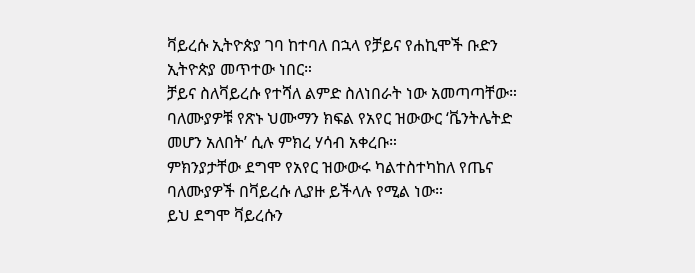ቫይረሱ ኢትዮጵያ ገባ ከተባለ በኋላ የቻይና የሐኪሞች ቡድን ኢትዮጵያ መጥተው ነበር።
ቻይና ስለቫይረሱ የተሻለ ልምድ ስለነበራት ነው አመጣጣቸው።
ባለሙያዎቹ የጽኑ ህሙማን ክፍል የአየር ዝውውር ‘ቬንትሌትድ መሆን አለበት’ ሲሉ ምክረ ሃሳብ አቀረቡ።
ምክንያታቸው ደግሞ የአየር ዝውውሩ ካልተስተካከለ የጤና ባለሙያዎች በቫይረሱ ሊያዙ ይችላሉ የሚል ነው።
ይህ ደግሞ ቫይረሱን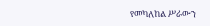የመካለከል ሥራውን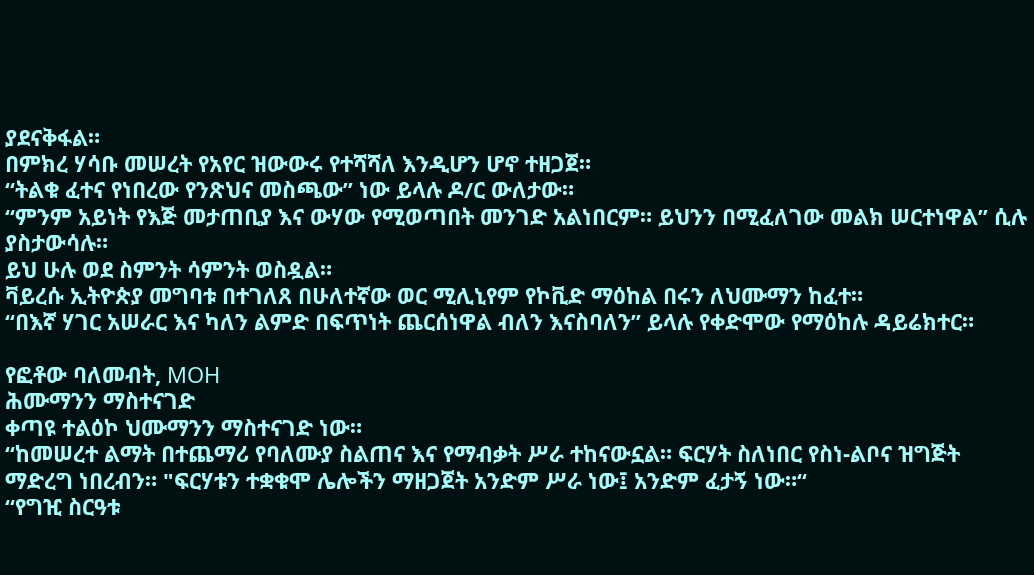ያደናቅፋል።
በምክረ ሃሳቡ መሠረት የአየር ዝውውሩ የተሻሻለ እንዲሆን ሆኖ ተዘጋጀ።
“ትልቁ ፈተና የነበረው የንጽህና መስጫው” ነው ይላሉ ዶ/ር ውለታው።
“ምንም አይነት የእጅ መታጠቢያ እና ውሃው የሚወጣበት መንገድ አልነበርም። ይህንን በሚፈለገው መልክ ሠርተነዋል” ሲሉ ያስታውሳሉ።
ይህ ሁሉ ወደ ስምንት ሳምንት ወስዷል።
ቫይረሱ ኢትዮጵያ መግባቱ በተገለጸ በሁለተኛው ወር ሚሊኒየም የኮቪድ ማዕከል በሩን ለህሙማን ከፈተ።
“በእኛ ሃገር አሠራር እና ካለን ልምድ በፍጥነት ጨርሰነዋል ብለን እናስባለን” ይላሉ የቀድሞው የማዕከሉ ዳይሬክተር።

የፎቶው ባለመብት, MOH
ሕሙማንን ማስተናገድ
ቀጣዩ ተልዕኮ ህሙማንን ማስተናገድ ነው።
“ከመሠረተ ልማት በተጨማሪ የባለሙያ ስልጠና እና የማብቃት ሥራ ተከናውኗል። ፍርሃት ስለነበር የስነ-ልቦና ዝግጅት ማድረግ ነበረብን። "ፍርሃቱን ተቋቁሞ ሌሎችን ማዘጋጀት አንድም ሥራ ነው፤ አንድም ፈታኝ ነው።“
“የግዢ ስርዓቱ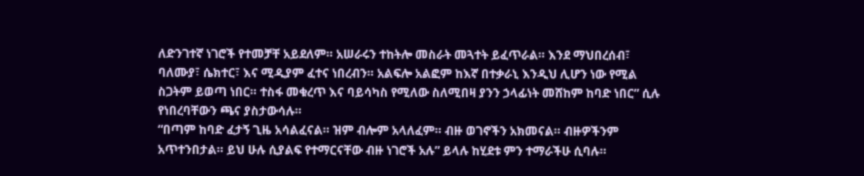ለድንገተኛ ነገሮች የተመቻቸ አይደለም። አሠራሩን ተከትሎ መስራት መጓተት ይፈጥራል። እንደ ማህበረሰብ፣ ባለሙያ፣ ሴክተር፣ እና ሚዲያም ፈተና ነበረብን። አልፍሎ አልፎም ከእኛ በተቃራኒ እንዲህ ሊሆን ነው የሚል ስጋትም ይወጣ ነበር። ተስፋ መቁረጥ እና ባይሳካስ የሚለው ስለሚበዛ ያንን ኃላፊነት መሸከም ከባድ ነበር” ሲሉ የነበረባቸውን ጫና ያስታውሳሉ።
“በጣም ከባድ ፈታኝ ጊዜ አሳልፈናል። ዝም ብሎም አላለፈም። ብዙ ወገኖችን አክመናል። ብዙዎችንም አጥተንበታል። ይህ ሁሉ ሲያልፍ የተማርናቸው ብዙ ነገሮች አሉ” ይላሉ ከሂደቱ ምን ተማራችሁ ሲባሉ።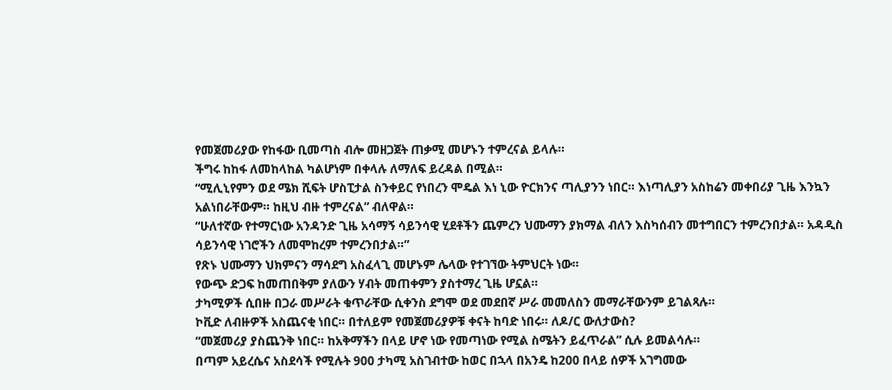የመጀመሪያው የከፋው ቢመጣስ ብሎ መዘጋጀት ጠቃሚ መሆኑን ተምረናል ይላሉ።
ችግሩ ከከፋ ለመከላከል ካልሆነም በቀላሉ ለማለፍ ይረዳል በሚል።
“ሚሊኒየምን ወደ ሜክ ሺፍት ሆስፒታል ስንቀይር የነበረን ሞዴል እነ ኒው ዮርክንና ጣሊያንን ነበር። እነጣሊያን አስከሬን መቀበሪያ ጊዜ እንኳን አልነበራቸውም። ከዚህ ብዙ ተምረናል” ብለዋል።
“ሁለተኛው የተማርነው አንዳንድ ጊዜ አሳማኝ ሳይንሳዊ ሂደቶችን ጨምረን ህሙማን ያክማል ብለን እስካሰብን መተግበርን ተምረንበታል። አዳዲስ ሳይንሳዊ ነገሮችን ለመሞከረም ተምረንበታል።”
የጽኑ ህሙማን ህክምናን ማሳደግ አስፈላጊ መሆኑም ሌላው የተገኘው ትምህርት ነው።
የውጭ ድጋፍ ከመጠበቅም ያለውን ሃብት መጠቀምን ያስተማረ ጊዜ ሆኗል።
ታካሚዎች ሲበዙ በጋራ መሥራት ቁጥራቸው ሲቀንስ ደግሞ ወደ መደበኛ ሥራ መመለስን መማራቸውንም ይገልጻሉ።
ኮቪድ ለብዙዎች አስጨናቂ ነበር። በተለይም የመጀመሪያዎቹ ቀናት ከባድ ነበሩ። ለዶ/ር ውለታውስ?
“መጀመሪያ ያስጨንቅ ነበር። ከአቅማችን በላይ ሆኖ ነው የመጣነው የሚል ስሜትን ይፈጥራል” ሲሉ ይመልሳሉ።
በጣም አይረሴና አስደሳች የሚሉት 900 ታካሚ አስገብተው ከወር በኋላ በአንዴ ከ200 በላይ ሰዎች አገግመው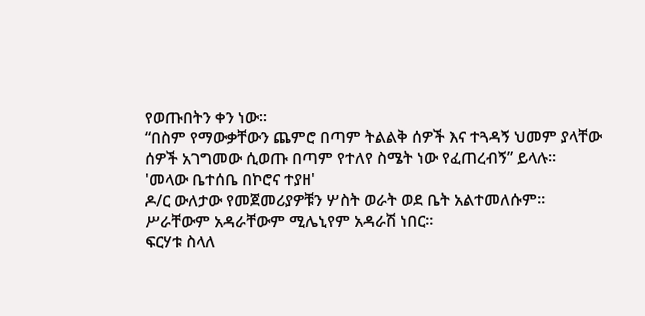የወጡበትን ቀን ነው።
“በስም የማውቃቸውን ጨምሮ በጣም ትልልቅ ሰዎች እና ተጓዳኝ ህመም ያላቸው ሰዎች አገግመው ሲወጡ በጣም የተለየ ስሜት ነው የፈጠረብኝ” ይላሉ።
'መላው ቤተሰቤ በኮሮና ተያዘ'
ዶ/ር ውለታው የመጀመሪያዎቹን ሦስት ወራት ወደ ቤት አልተመለሱም።
ሥራቸውም አዳራቸውም ሚሌኒየም አዳራሽ ነበር።
ፍርሃቱ ስላለ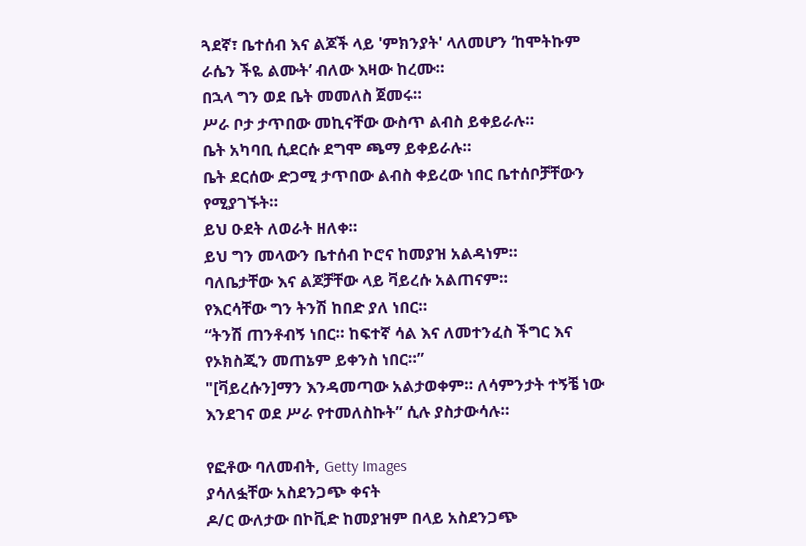ጓደኛ፣ ቤተሰብ እና ልጆች ላይ 'ምክንያት' ላለመሆን ‘ከሞትኩም ራሴን ችዬ ልሙት’ ብለው እዛው ከረሙ።
በኋላ ግን ወደ ቤት መመለስ ጀመሩ።
ሥራ ቦታ ታጥበው መኪናቸው ውስጥ ልብስ ይቀይራሉ።
ቤት አካባቢ ሲደርሱ ደግሞ ጫማ ይቀይራሉ።
ቤት ደርሰው ድጋሚ ታጥበው ልብስ ቀይረው ነበር ቤተሰቦቻቸውን የሚያገኙት።
ይህ ዑደት ለወራት ዘለቀ።
ይህ ግን መላውን ቤተሰብ ኮሮና ከመያዝ አልዳነም።
ባለቤታቸው እና ልጆቻቸው ላይ ቫይረሱ አልጠናም።
የእርሳቸው ግን ትንሽ ከበድ ያለ ነበር።
“ትንሽ ጠንቶብኝ ነበር። ከፍተኛ ሳል እና ለመተንፈስ ችግር እና የኦክስጂን መጠኔም ይቀንስ ነበር።”
"[ቫይረሱን]ማን እንዳመጣው አልታወቀም። ለሳምንታት ተኝቼ ነው እንደገና ወደ ሥራ የተመለስኩት” ሲሉ ያስታውሳሉ።

የፎቶው ባለመብት, Getty Images
ያሳለፏቸው አስደንጋጭ ቀናት
ዶ/ር ውለታው በኮቪድ ከመያዝም በላይ አስደንጋጭ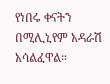የነበሩ ቀናትን በሚሊኒየም አዳራሽ አሳልፈዋል።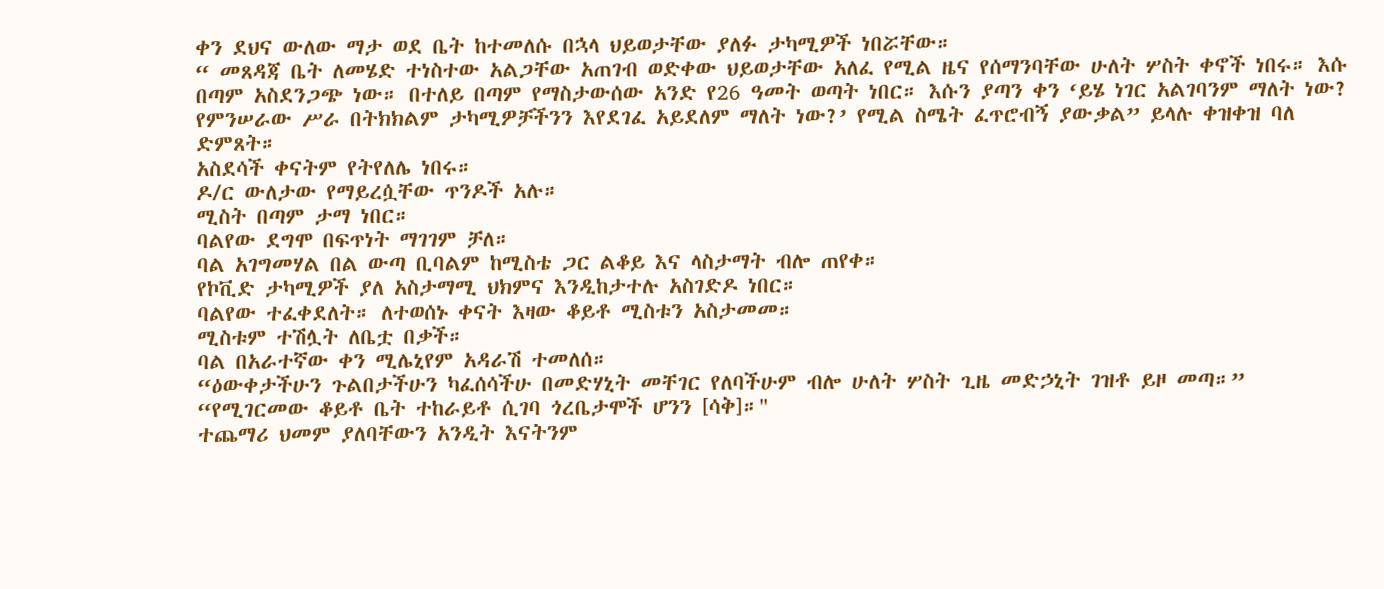ቀን ደህና ውለው ማታ ወደ ቤት ከተመለሱ በኋላ ህይወታቸው ያለፉ ታካሚዎች ነበሯቸው።
“ መጸዳጃ ቤት ለመሄድ ተነስተው አልጋቸው አጠገብ ወድቀው ህይወታቸው አለፈ የሚል ዜና የሰማንባቸው ሁለት ሦስት ቀኖች ነበሩ። እሱ በጣም አስደንጋጭ ነው። በተለይ በጣም የማስታውሰው አንድ የ26 ዓመት ወጣት ነበር። እሱን ያጣን ቀን ‘ይሄ ነገር አልገባንም ማለት ነው? የምንሠራው ሥራ በትክክልም ታካሚዎቻችንን እየደገፈ አይደለም ማለት ነው?’ የሚል ስሜት ፈጥሮብኝ ያውቃል” ይላሉ ቀዝቀዝ ባለ ድምጸት።
አስደሳች ቀናትም የትየለሌ ነበሩ።
ዶ/ር ውለታው የማይረሷቸው ጥንዶች አሉ።
ሚስት በጣም ታማ ነበር።
ባልየው ደግሞ በፍጥነት ማገገም ቻለ።
ባል አገግመሃል በል ውጣ ቢባልም ከሚስቴ ጋር ልቆይ እና ላስታማት ብሎ ጠየቀ።
የኮቪድ ታካሚዎች ያለ አስታማሚ ህክምና እንዲከታተሉ አስገድዶ ነበር።
ባልየው ተፈቀደለት። ለተወሰኑ ቀናት እዛው ቆይቶ ሚስቱን አስታመመ።
ሚስቱም ተሽሏት ለቤቷ በቃች።
ባል በአራተኛው ቀን ሚሌኒየም አዳራሽ ተመለሰ።
“ዕውቀታችሁን ጉልበታችሁን ካፈሰሳችሁ በመድሃኒት መቸገር የለባችሁም ብሎ ሁለት ሦስት ጊዜ መድኃኒት ገዝቶ ይዞ መጣ።”
“የሚገርመው ቆይቶ ቤት ተከራይቶ ሲገባ ጎረቤታሞች ሆንን [ሳቅ]።"
ተጨማሪ ህመም ያለባቸውን አንዲት እናትንም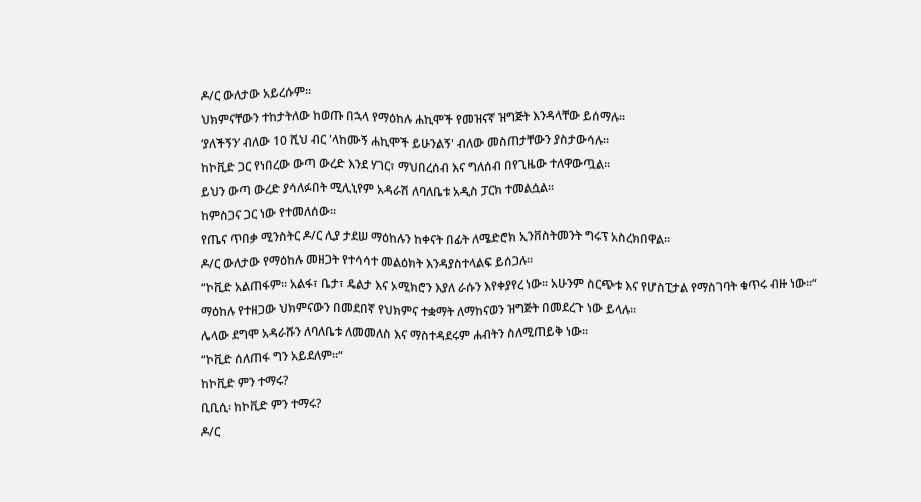ዶ/ር ውለታው አይረሱም።
ህክምናቸውን ተከታትለው ከወጡ በኋላ የማዕከሉ ሐኪሞች የመዝናኛ ዝግጅት እንዳላቸው ይሰማሉ።
‘ያለችኝን’ ብለው 10 ሺህ ብር 'ላከሙኝ ሐኪሞች ይሁንልኝ' ብለው መስጠታቸውን ያስታውሳሉ።
ከኮቪድ ጋር የነበረው ውጣ ውረድ እንደ ሃገር፣ ማህበረሰብ እና ግለሰብ በየጊዜው ተለዋውጧል።
ይህን ውጣ ውረድ ያሳለፉበት ሚሊኒየም አዳራሽ ለባለቤቱ አዲስ ፓርክ ተመልሷል።
ከምስጋና ጋር ነው የተመለሰው።
የጤና ጥበቃ ሚንስትር ዶ/ር ሊያ ታደሠ ማዕከሉን ከቀናት በፊት ለሜድሮክ ኢንቨስትመንት ግሩፕ አስረክበዋል።
ዶ/ር ውለታው የማዕከሉ መዘጋት የተሳሳተ መልዕክት እንዳያስተላልፍ ይሰጋሉ።
“ኮቪድ አልጠፋም። አልፋ፣ ቤታ፣ ዴልታ እና ኦሚክሮን እያለ ራሱን እየቀያየረ ነው። አሁንም ስርጭቱ እና የሆስፒታል የማስገባት ቁጥሩ ብዙ ነው።“
ማዕከሉ የተዘጋው ህክምናውን በመደበኛ የህክምና ተቋማት ለማከናወን ዝግጅት በመደረጉ ነው ይላሉ።
ሌላው ደግሞ አዳራሹን ለባለቤቱ ለመመለስ እና ማስተዳደሩም ሐብትን ስለሚጠይቅ ነው።
“ኮቪድ ሰለጠፋ ግን አይደለም።“
ከኮቪድ ምን ተማሩ?
ቢቢሲ፡ ከኮቪድ ምን ተማሩ?
ዶ/ር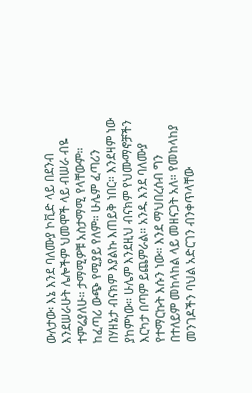ውለታው፡ እኔ እንደ ባለሙያ ኮቪድ ላይ በደንብ እንደሠራሁት ሌሎችም ህመሞች ላይ ብሠራ ብዬ ተምሬያለሁ። ታማሚዎቹ አስታማሚ የላቸውም። ከፈጣሪ ውጭ የሚያይ የለም። ሁሌም ፈጣሪን በሃዘኔታ ብናክም እያልኩ እጠይቅ ነበር። እንደዛም ነው ያከምነው። ሁሌም እንደዚህ ብናክም የህሙማኖቻችን እርካታ በጣም ይጨምራል። አንዱ እንደ ባለሙያ የተማርኩት እሱን ነው። እንደ ማህበረሰብ ግን በተለይም መከላከል ላይ መዘናጋት አለ። የመከላከያ መንገዶችን ባህል አድርገን ብንቀጥላቸው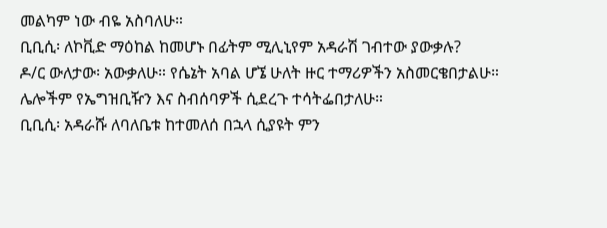መልካም ነው ብዬ አስባለሁ።
ቢቢሲ፡ ለኮቪድ ማዕከል ከመሆኑ በፊትም ሚሊኒየም አዳራሽ ገብተው ያውቃሉ?
ዶ/ር ውለታው፡ አውቃለሁ። የሴኔት አባል ሆኜ ሁለት ዙር ተማሪዎችን አስመርቄበታልሁ። ሌሎችም የኤግዝቢዥን እና ስብሰባዎች ሲደረጉ ተሳትፌበታለሁ።
ቢቢሲ፡ አዳራሹ ለባለቤቱ ከተመለሰ በኋላ ሲያዩት ምን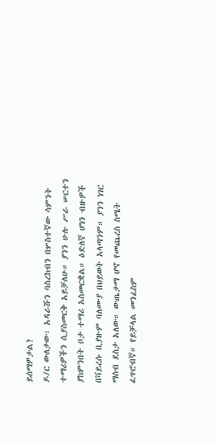ይሰማዎታል?
ዶ/ር ውለታው፡ አዳራሹን ባስረከብን በሦስተኛው ሳምንት ተማሪዎችን ሲያስመርቅ አይቻለሁ። ያንን ሁሉ ሥራ ሠርተን ያከምንበት ቦታ ተማሪ አስመርቋል። ዕድለኛ ሆነን ብዙዎች በቫይረሱ ቢያዙም ባለሙያ በህይወት አላጣንም። ያንን ነገር ማሰብ ደስታ አለው። ውጤታማ ሆኖ የመጨረስ ስሜት ፈጥሮብኛ። የይቻላል መንፈስም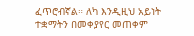ፈጥሮብኛል። ለካ እንዲዚህ አይነት ተቋማትን በመቀያየር መጠቀም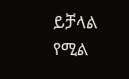ይቻላል የሚል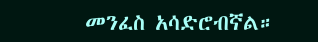መንፈስ አሳድሮብኛል።